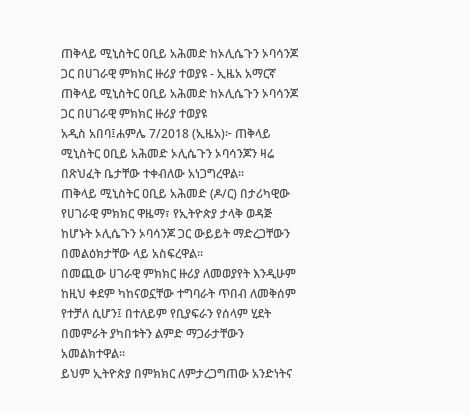ጠቅላይ ሚኒስትር ዐቢይ አሕመድ ከኦሊሴጉን ኦባሳንጆ ጋር በሀገራዊ ምክክር ዙሪያ ተወያዩ - ኢዜአ አማርኛ
ጠቅላይ ሚኒስትር ዐቢይ አሕመድ ከኦሊሴጉን ኦባሳንጆ ጋር በሀገራዊ ምክክር ዙሪያ ተወያዩ
አዲስ አበባ፤ሐምሌ 7/2018 (ኢዜአ)፦ ጠቅላይ ሚኒስትር ዐቢይ አሕመድ ኦሊሴጉን ኦባሳንጆን ዛሬ በጽህፈት ቤታቸው ተቀብለው አነጋግረዋል።
ጠቅላይ ሚኒስትር ዐቢይ አሕመድ (ዶ/ር) በታሪካዊው የሀገራዊ ምክክር ዋዜማ፣ የኢትዮጵያ ታላቅ ወዳጅ ከሆኑት ኦሊሴጉን ኦባሳንጆ ጋር ውይይት ማድረጋቸውን በመልዕክታቸው ላይ አስፍረዋል።
በመጪው ሀገራዊ ምክክር ዙሪያ ለመወያየት እንዲሁም ከዚህ ቀደም ካከናወኗቸው ተግባራት ጥበብ ለመቅሰም የተቻለ ሲሆን፤ በተለይም የቢያፍራን የሰላም ሂደት በመምራት ያካበቱትን ልምድ ማጋራታቸውን አመልክተዋል።
ይህም ኢትዮጵያ በምክክር ለምታረጋግጠው አንድነትና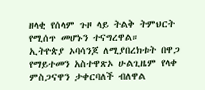ዘላቂ የሰላም ጉዞ ላይ ትልቅ ትምህርት የሚሰጥ መሆኑን ተናግረዋል።
ኢትዮጵያ ኦባሳንጆ ለሚያበረክቱት በዋጋ የማይተመን አስተዋጽኦ ሁልጊዜም የላቀ ምስጋናዋን ታቀርባለች ብለዋል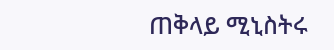ጠቅላይ ሚኒስትሩ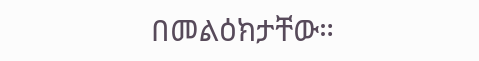በመልዕክታቸው።